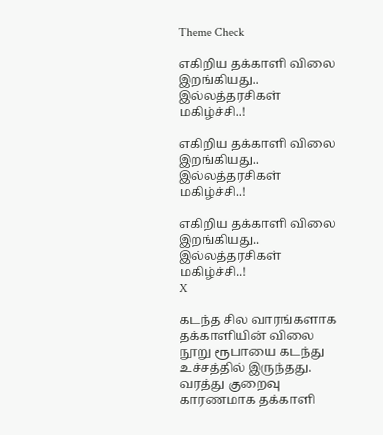Theme Check

எகிறிய தக்காளி விலை இறங்கியது.. இல்லத்தரசிகள் மகிழ்ச்சி..!

எகிறிய தக்காளி விலை இறங்கியது.. இல்லத்தரசிகள் மகிழ்ச்சி..!

எகிறிய தக்காளி விலை இறங்கியது.. இல்லத்தரசிகள் மகிழ்ச்சி..!
X

கடந்த சில வாரங்களாக தக்காளியின் விலை நூறு ரூபாயை கடந்து உச்சத்தில் இருந்தது. வரத்து குறைவு காரணமாக தக்காளி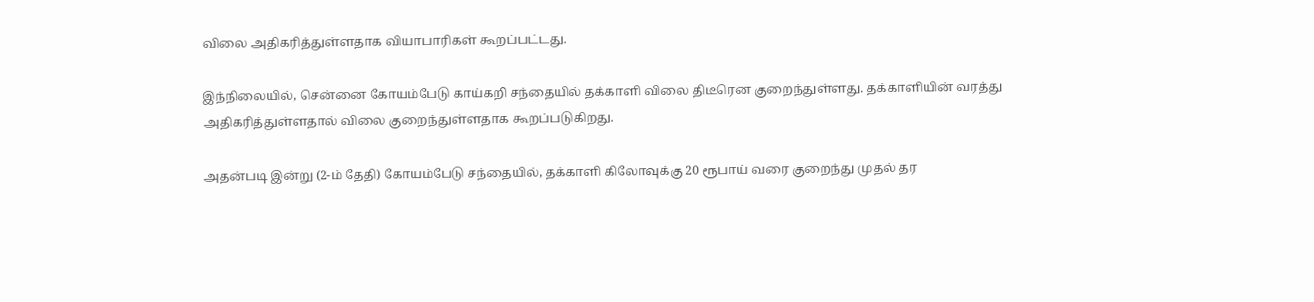விலை அதிகரித்துள்ளதாக வியாபாரிகள் கூறப்பட்டது.

இந்நிலையில், சென்னை கோயம்பேடு காய்கறி சந்தையில் தக்காளி விலை திடீரென குறைந்துள்ளது. தக்காளியின் வரத்து அதிகரித்துள்ளதால் விலை குறைந்துள்ளதாக கூறப்படுகிறது.

அதன்படி இன்று (2-ம் தேதி) கோயம்பேடு சந்தையில், தக்காளி கிலோவுக்கு 20 ரூபாய் வரை குறைந்து முதல் தர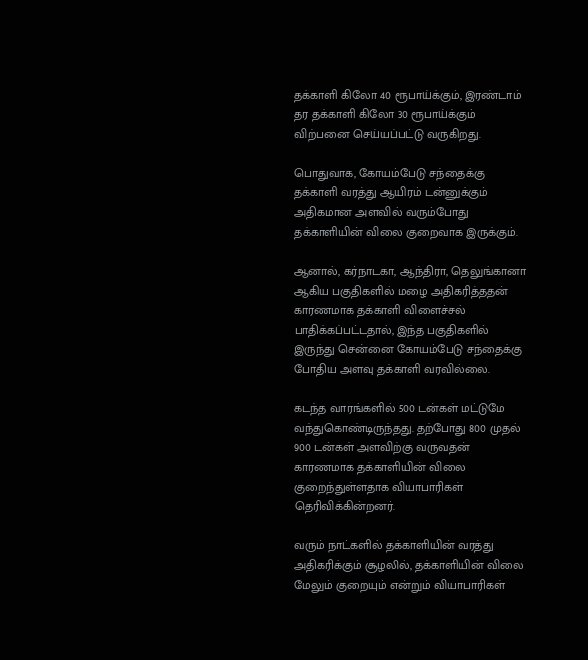தக்காளி கிலோ 40 ரூபாய்க்கும், இரண்டாம் தர தக்காளி கிலோ 30 ரூபாய்க்கும் விற்பனை செய்யப்பட்டு வருகிறது.

பொதுவாக, கோயம்பேடு சந்தைக்கு தக்காளி வரத்து ஆயிரம் டன்னுக்கும் அதிகமான அளவில் வரும்போது தக்காளியின் விலை குறைவாக இருக்கும்.

ஆனால், கர்நாடகா, ஆந்திரா, தெலுங்கானா ஆகிய பகுதிகளில் மழை அதிகரித்ததன் காரணமாக தக்காளி விளைச்சல் பாதிக்கப்பட்டதால், இந்த பகுதிகளில் இருந்து சென்னை கோயம்பேடு சந்தைக்கு போதிய அளவு தக்காளி வரவில்லை.

கடந்த வாரங்களில் 500 டன்கள் மட்டுமே வந்துகொண்டிருந்தது. தற்போது 800 முதல் 900 டன்கள் அளவிற்கு வருவதன் காரணமாக தக்காளியின் விலை குறைந்துள்ளதாக வியாபாரிகள் தெரிவிக்கின்றனர்.

வரும் நாட்களில் தக்காளியின் வரத்து அதிகரிக்கும் சூழலில், தக்காளியின் விலை மேலும் குறையும் என்றும் வியாபாரிகள்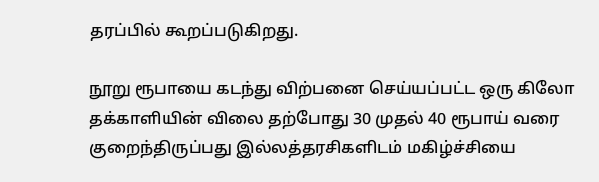தரப்பில் கூறப்படுகிறது.

நூறு ரூபாயை கடந்து விற்பனை செய்யப்பட்ட ஒரு கிலோ தக்காளியின் விலை தற்போது 30 முதல் 40 ரூபாய் வரை குறைந்திருப்பது இல்லத்தரசிகளிடம் மகிழ்ச்சியை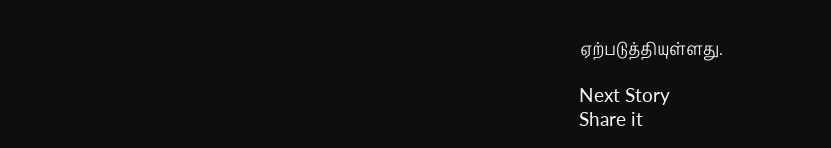ஏற்படுத்தியுள்ளது.

Next Story
Share it